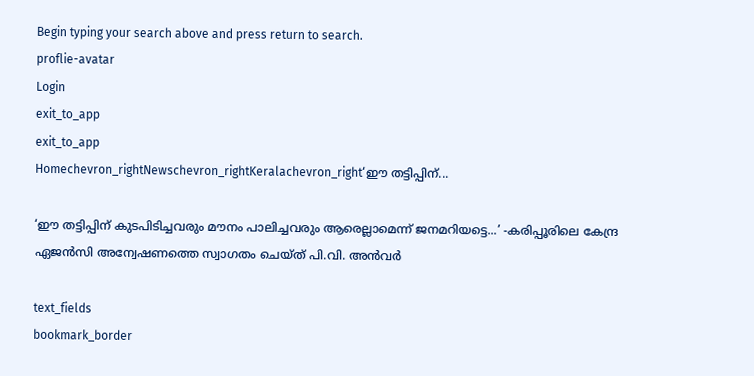Begin typing your search above and press return to search.
proflie-avatar
Login
exit_to_app
exit_to_app
Homechevron_rightNewschevron_rightKeralachevron_right‘ഈ തട്ടിപ്പിന്...

‘ഈ തട്ടിപ്പിന് കുടപിടിച്ചവരും മൗനം പാലിച്ചവരും ആരെല്ലാമെന്ന് ജനമറിയട്ടെ...’ -കരിപ്പൂരിലെ കേന്ദ്ര ഏജൻസി അന്വേഷണത്തെ സ്വാഗതം ചെയ്ത് പി.വി. അൻവർ

text_fields
bookmark_border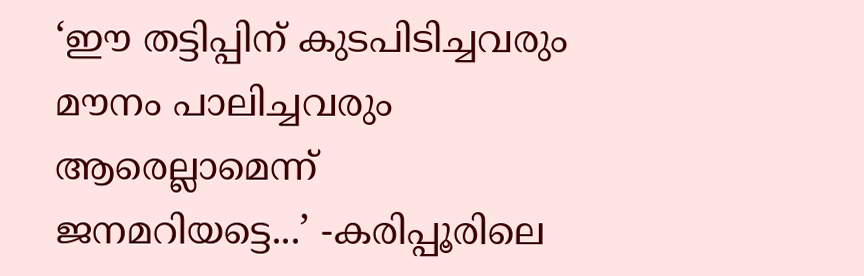‘ഈ തട്ടിപ്പിന് കുടപിടിച്ചവരും മൗനം പാലിച്ചവരും ആരെല്ലാമെന്ന് ജനമറിയട്ടെ...’ -കരിപ്പൂരിലെ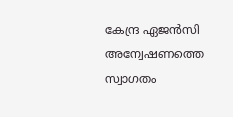കേന്ദ്ര ഏജൻസി അന്വേഷണത്തെ സ്വാഗതം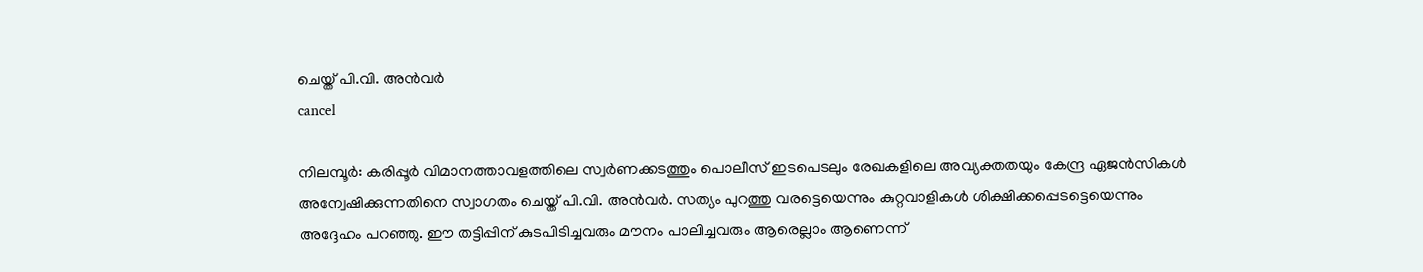ചെയ്ത് പി.വി. അൻവർ
cancel

നിലമ്പൂർ: കരിപ്പൂർ വിമാനത്താവളത്തിലെ സ്വർണക്കടത്തും പൊലീസ് ഇടപെടലും രേഖകളിലെ അവ്യക്തതയും കേന്ദ്ര ഏജൻസികൾ അന്വേഷിക്കുന്നതിനെ സ്വാഗതം ചെയ്ത് പി.വി. അൻവർ. സത്യം പുറത്തു വരട്ടെയെന്നും കുറ്റവാളികൾ ശിക്ഷിക്കപ്പെടട്ടെയെന്നും അദ്ദേഹം പറഞ്ഞു. ഈ തട്ടിപ്പിന് കുടപിടിച്ചവരും മൗനം പാലിച്ചവരും ആരെല്ലാം ആണെന്ന്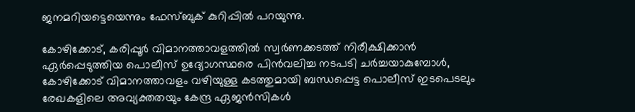ജനമറിയട്ടെയെന്നും ഫേസ്ബുക് കുറിപ്പിൽ പറയുന്നു.

കോഴിക്കോട്, കരിപ്പൂർ വിമാനത്താവളത്തിൽ സ്വർണക്കടത്ത് നിരീക്ഷിക്കാൻ ഏർപ്പെടുത്തിയ പൊലീസ് ഉദ്യോഗസ്ഥരെ പിൻവലിച്ച നടപടി ചർച്ചയാകുമ്പോൾ, കോഴിക്കോട് വിമാനത്താവളം വഴിയുള്ള കടത്തുമായി ബന്ധപ്പെട്ട പൊലീസ് ഇടപെടലും രേഖകളിലെ അവ്യക്തതയും കേന്ദ്ര ഏജൻസികൾ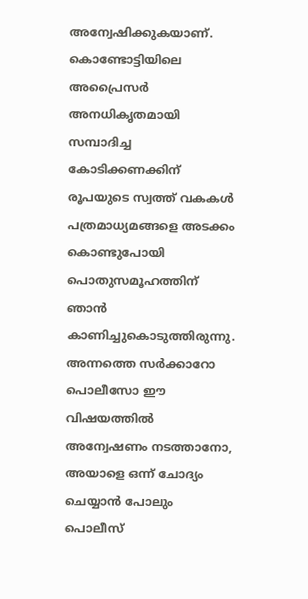അന്വേഷിക്കുകയാണ്. കൊണ്ടോട്ടിയിലെ അപ്രൈസർ അനധികൃതമായി സമ്പാദിച്ച കോടിക്കണക്കിന് രൂപയുടെ സ്വത്ത് വകകൾ പത്രമാധ്യമങ്ങളെ അടക്കം കൊണ്ടുപോയി പൊതുസമൂഹത്തിന് ഞാൻ കാണിച്ചുകൊടുത്തിരുന്നു. അന്നത്തെ സർക്കാറോ പൊലീസോ ഈ വിഷയത്തിൽ അന്വേഷണം നടത്താനോ, അയാളെ ഒന്ന് ചോദ്യം ചെയ്യാൻ പോലും പൊലീസ്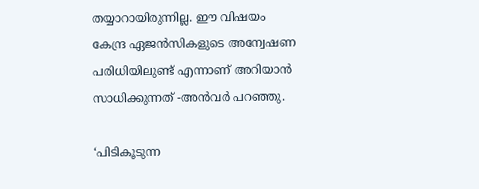തയ്യാറായിരുന്നില്ല. ഈ വിഷയം കേന്ദ്ര ഏജൻസികളുടെ അന്വേഷണ പരിധിയിലുണ്ട് എന്നാണ് അറിയാൻ സാധിക്കുന്നത് -അൻവർ പറഞ്ഞു.

‘പിടികൂടുന്ന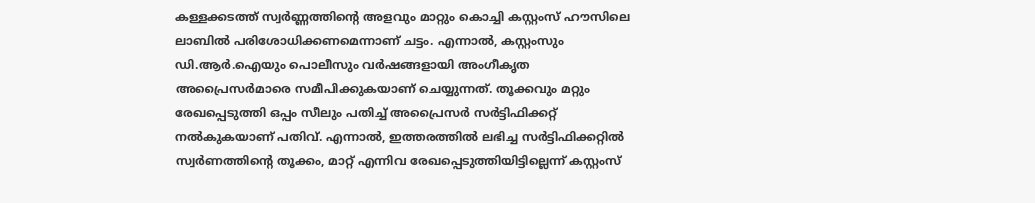കള്ളക്കടത്ത് സ്വർണ്ണത്തിന്റെ അളവും മാറ്റും കൊച്ചി കസ്റ്റംസ് ഹൗസിലെ ലാബിൽ പരിശോധിക്കണമെന്നാണ് ചട്ടം. എന്നാൽ, കസ്റ്റംസും ഡി.ആർ.ഐയും പൊലീസും വർഷങ്ങളായി അംഗീകൃത അപ്രൈസർമാരെ സമീപിക്കുകയാണ് ചെയ്യുന്നത്. തൂക്കവും മറ്റും രേഖപ്പെടുത്തി ഒപ്പം സീലും പതിച്ച് അപ്രൈസർ സർട്ടിഫിക്കറ്റ് നൽകുകയാണ് പതിവ്. എന്നാൽ, ഇത്തരത്തിൽ ലഭിച്ച സർട്ടിഫിക്കറ്റിൽ സ്വർണത്തിന്റെ തൂക്കം, മാറ്റ് എന്നിവ രേഖപ്പെടുത്തിയിട്ടില്ലെന്ന് കസ്റ്റംസ്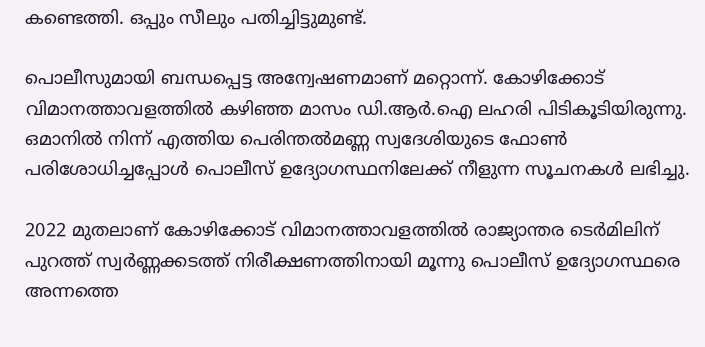കണ്ടെത്തി. ഒപ്പും സീലും പതിച്ചിട്ടുമുണ്ട്.

പൊലീസുമായി ബന്ധപ്പെട്ട അന്വേഷണമാണ് മറ്റൊന്ന്. കോഴിക്കോട് വിമാനത്താവളത്തിൽ കഴിഞ്ഞ മാസം ഡി.ആർ.ഐ ലഹരി പിടികൂടിയിരുന്നു. ഒമാനിൽ നിന്ന് എത്തിയ പെരിന്തൽമണ്ണ സ്വദേശിയുടെ ഫോൺ പരിശോധിച്ചപ്പോൾ പൊലീസ് ഉദ്യോഗസ്ഥനിലേക്ക് നീളുന്ന സൂചനകൾ ലഭിച്ചു.

2022 മുതലാണ് കോഴിക്കോട് വിമാനത്താവളത്തിൽ രാജ്യാന്തര ടെർമിലിന് പുറത്ത് സ്വർണ്ണക്കടത്ത് നിരീക്ഷണത്തിനായി മൂന്നു പൊലീസ് ഉദ്യോഗസ്ഥരെ അന്നത്തെ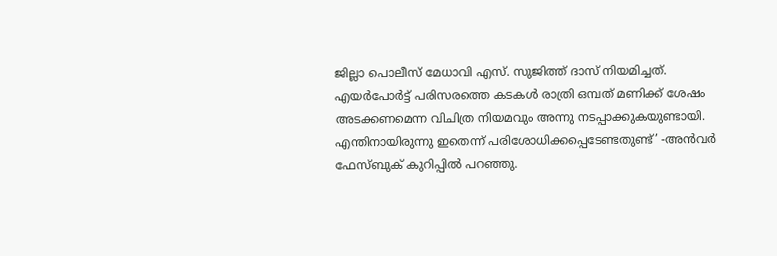ജില്ലാ പൊലീസ് മേധാവി എസ്. സുജിത്ത് ദാസ് നിയമിച്ചത്. എയർപോർട്ട് പരിസരത്തെ കടകൾ രാത്രി ഒമ്പത് മണിക്ക് ശേഷം അടക്കണമെന്ന വിചിത്ര നിയമവും അന്നു നടപ്പാക്കുകയുണ്ടായി. എന്തിനായിരുന്നു ഇതെന്ന് പരിശോധിക്കപ്പെടേണ്ടതുണ്ട്’ -അൻവർ ഫേസ്ബുക് കുറിപ്പിൽ പറഞ്ഞു.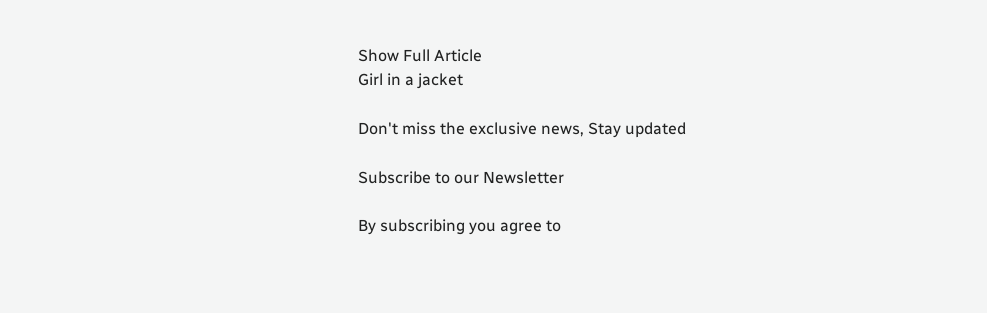Show Full Article
Girl in a jacket

Don't miss the exclusive news, Stay updated

Subscribe to our Newsletter

By subscribing you agree to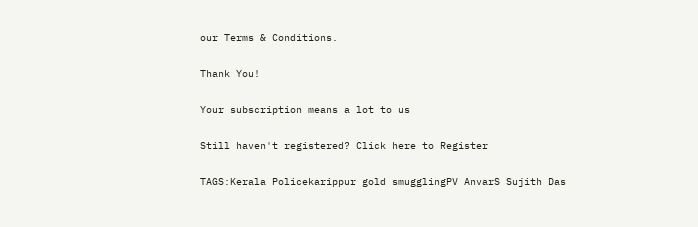our Terms & Conditions.

Thank You!

Your subscription means a lot to us

Still haven't registered? Click here to Register

TAGS:Kerala Policekarippur gold smugglingPV AnvarS Sujith Das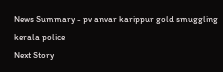News Summary - pv anvar karippur gold smuggling kerala police
Next Story